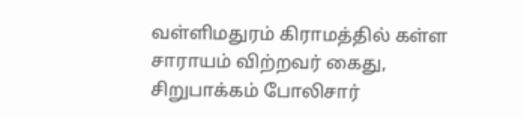வள்ளிமதுரம் கிராமத்தில் கள்ள சாராயம் விற்றவர் கைது, சிறுபாக்கம் போலிசார்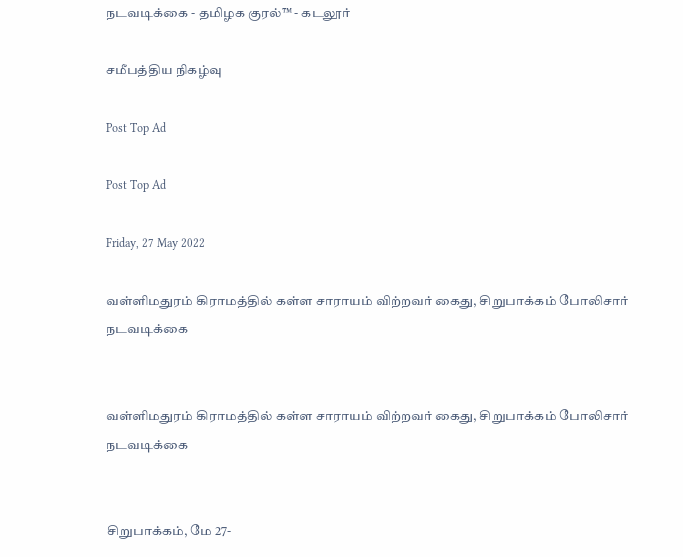நடவடிக்கை - தமிழக குரல்™ - கடலூர்

சமீபத்திய நிகழ்வு

Post Top Ad

Post Top Ad

Friday, 27 May 2022

வள்ளிமதுரம் கிராமத்தில் கள்ள சாராயம் விற்றவர் கைது, சிறுபாக்கம் போலிசார் நடவடிக்கை


வள்ளிமதுரம் கிராமத்தில் கள்ள சாராயம் விற்றவர் கைது, சிறுபாக்கம் போலிசார் நடவடிக்கை


சிறுபாக்கம், மே 27-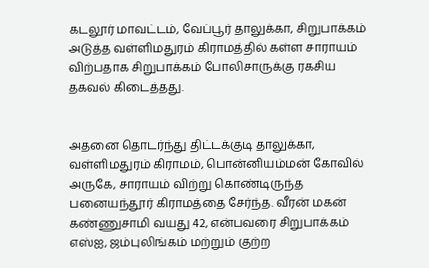கடலூர் மாவட்டம், வேப்பூர் தாலுக்கா, சிறுபாக்கம் அடுத்த வள்ளிமதுரம் கிராமத்தில் கள்ள சாராயம் விற்பதாக சிறுபாக்கம் போலிசாருக்கு ரகசிய தகவல் கிடைத்தது.


அதனை தொடர்ந்து திட்டக்குடி தாலுக்கா, வள்ளிமதுரம் கிராமம், பொன்னியம்மன் கோவில் அருகே, சாராயம் விற்று கொண்டிருந்த பனையந்தூர் கிராமத்தை சேர்ந்த. வீரன் மகன் கண்ணுசாமி வயது 42, என்பவரை சிறுபாக்கம் எஸ்ஐ, ஜம்புலிங்கம் மற்றும் குற்ற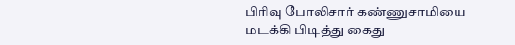பிரிவு போலிசார் கண்ணுசாமியை மடக்கி பிடித்து கைது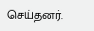செய்தனர்.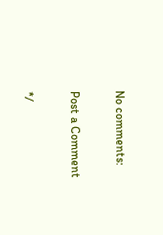No comments:

Post a Comment

*/